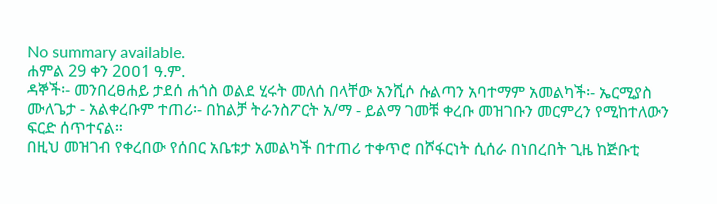No summary available.
ሐምል 29 ቀን 2ዐዐ1 ዓ.ም.
ዳኞች፡- መንበረፀሐይ ታደሰ ሐጎስ ወልደ ሂሩት መለሰ በላቸው አንሺሶ ሱልጣን አባተማም አመልካች፡- ኤርሚያስ ሙለጌታ - አልቀረቡም ተጠሪ፡- በከልቻ ትራንስፖርት አ/ማ - ይልማ ገመቹ ቀረቡ መዝገቡን መርምረን የሚከተለውን ፍርድ ሰጥተናል።
በዚህ መዝገብ የቀረበው የሰበር አቤቱታ አመልካች በተጠሪ ተቀጥሮ በሾፋርነት ሲሰራ በነበረበት ጊዜ ከጅቡቲ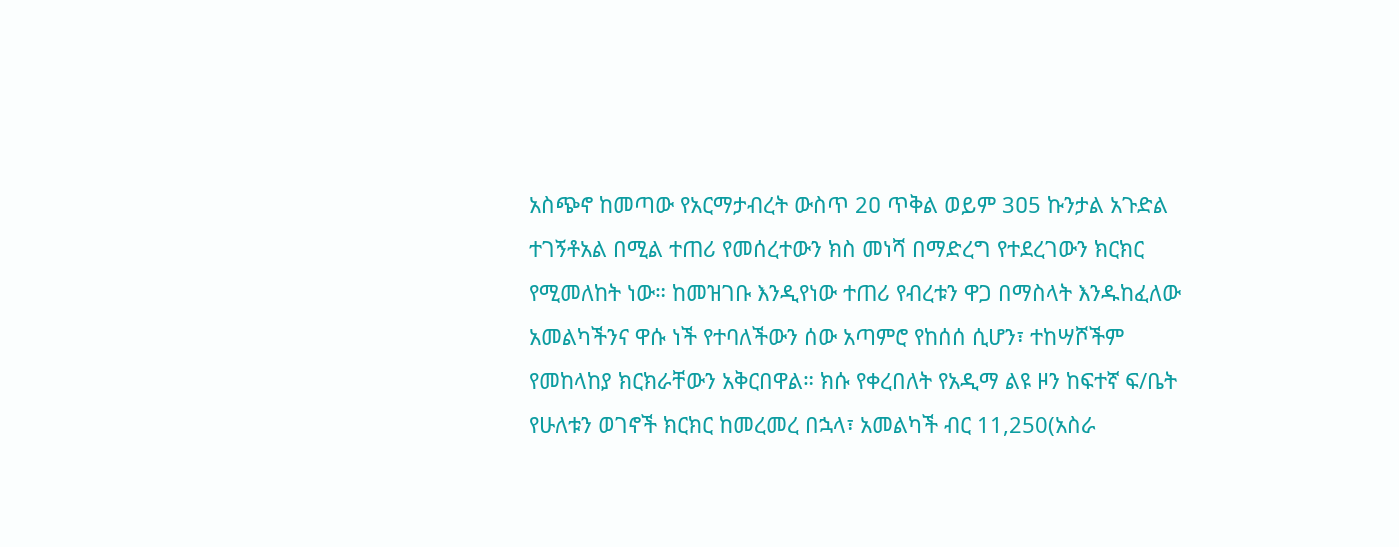አስጭኖ ከመጣው የአርማታብረት ውስጥ 2ዐ ጥቅል ወይም 3ዐ5 ኩንታል አጉድል ተገኝቶአል በሚል ተጠሪ የመሰረተውን ክስ መነሻ በማድረግ የተደረገውን ክርክር የሚመለከት ነው። ከመዝገቡ እንዲየነው ተጠሪ የብረቱን ዋጋ በማስላት እንዱከፈለው አመልካችንና ዋሱ ነች የተባለችውን ሰው አጣምሮ የከሰሰ ሲሆን፣ ተከሣሾችም የመከላከያ ክርክራቸውን አቅርበዋል። ክሱ የቀረበለት የአዲማ ልዩ ዞን ከፍተኛ ፍ/ቤት የሁለቱን ወገኖች ክርክር ከመረመረ በኋላ፣ አመልካች ብር 11,250(አስራ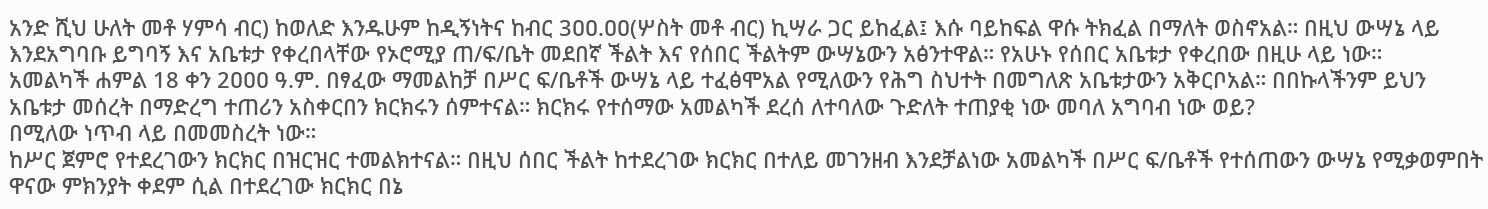አንድ ሺህ ሁለት መቶ ሃምሳ ብር) ከወለድ እንዱሁም ከዲኝነትና ከብር 3ዐዐ.ዐዐ(ሦስት መቶ ብር) ኪሣራ ጋር ይከፈል፤ እሱ ባይከፍል ዋሱ ትክፈል በማለት ወስኖአል። በዚህ ውሣኔ ላይ እንደአግባቡ ይግባኝ እና አቤቱታ የቀረበላቸው የኦሮሚያ ጠ/ፍ/ቤት መደበኛ ችልት እና የሰበር ችልትም ውሣኔውን አፅንተዋል። የአሁኑ የሰበር አቤቱታ የቀረበው በዚሁ ላይ ነው።
አመልካች ሐምል 18 ቀን 2ዐዐዐ ዓ.ም. በፃፈው ማመልከቻ በሥር ፍ/ቤቶች ውሣኔ ላይ ተፈፅሞአል የሚለውን የሕግ ስህተት በመግለጽ አቤቱታውን አቅርቦአል። በበኩላችንም ይህን አቤቱታ መሰረት በማድረግ ተጠሪን አስቀርበን ክርክሩን ሰምተናል። ክርክሩ የተሰማው አመልካች ደረሰ ለተባለው ጉድለት ተጠያቂ ነው መባለ አግባብ ነው ወይ?
በሚለው ነጥብ ላይ በመመስረት ነው።
ከሥር ጀምሮ የተደረገውን ክርክር በዝርዝር ተመልክተናል። በዚህ ሰበር ችልት ከተደረገው ክርክር በተለይ መገንዘብ እንደቻልነው አመልካች በሥር ፍ/ቤቶች የተሰጠውን ውሣኔ የሚቃወምበት ዋናው ምክንያት ቀደም ሲል በተደረገው ክርክር በኔ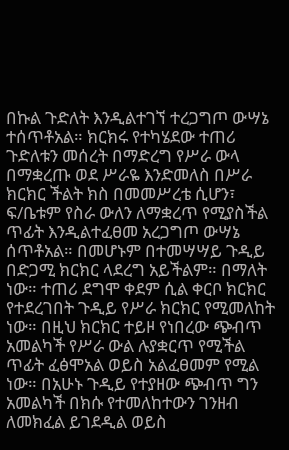በኩል ጉድለት እንዲልተገኘ ተረጋግጦ ውሣኔ ተሰጥቶአል። ክርክሩ የተካሄደው ተጠሪ ጉድለቱን መሰረት በማድረግ የሥራ ውላ በማቋረጡ ወደ ሥራዬ እንድመለስ በሥራ ክርክር ችልት ክስ በመመሥረቴ ሲሆን፣ ፍ/ቤቱም የስራ ውለን ለማቋረጥ የሚያስችል ጥፊት እንዲልተፈፀመ አረጋግጦ ውሣኔ ሰጥቶአል። በመሆኑም በተመሣሣይ ጉዲይ በድጋሚ ክርክር ላደረግ አይችልም። በማለት ነው። ተጠሪ ደግሞ ቀደም ሲል ቀርቦ ክርክር የተደረገበት ጉዲይ የሥራ ክርክር የሚመለከት ነው። በዚህ ክርክር ተይዞ የነበረው ጭብጥ አመልካች የሥራ ውል ሉያቋርጥ የሚችል ጥፊት ፈፅሞአል ወይስ አልፈፀመም የሚል ነው። በአሁኑ ጉዲይ የተያዘው ጭብጥ ግን አመልካች በክሱ የተመለከተውን ገንዘብ ለመክፈል ይገደዲል ወይስ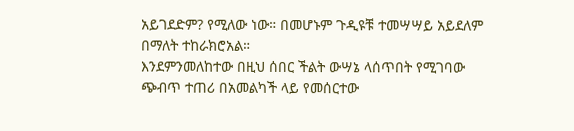አይገደድም? የሚለው ነው። በመሆኑም ጉዲዩቹ ተመሣሣይ አይደለም በማለት ተከራክሮአል።
እንደምንመለከተው በዚህ ሰበር ችልት ውሣኔ ላሰጥበት የሚገባው ጭብጥ ተጠሪ በአመልካች ላይ የመሰርተው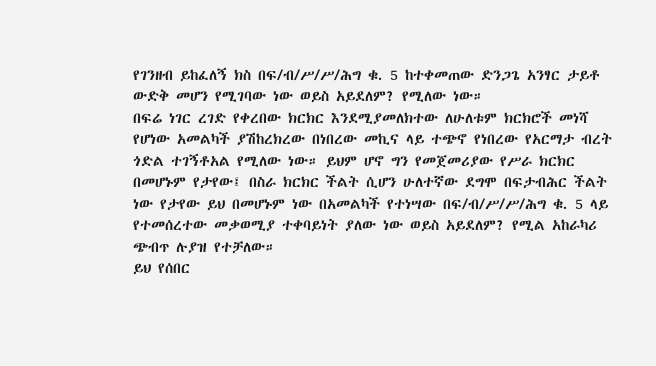የገንዘብ ይከፈለኝ ክስ በፍ/ብ/ሥ/ሥ/ሕግ ቁ. 5 ከተቀመጠው ድንጋጌ አንፃር ታይቶ ውድቅ መሆን የሚገባው ነው ወይስ አይደለም? የሚለው ነው።
በፍሬ ነገር ረገድ የቀረበው ክርክር እንደሚያመለክተው ለሁለቱም ክርክሮች መነሻ የሆነው አመልካች ያሽከረክረው በነበረው መኪና ላይ ተጭኖ የነበረው የአርማታ ብረት ጎድል ተገኝቶአል የሚለው ነው። ይህም ሆኖ ግን የመጀመሪያው የሥራ ክርክር በመሆኑም የታየው፤ በስራ ክርክር ችልት ሲሆን ሁለተኛው ደግሞ በፍታብሕር ችልት ነው የታየው ይህ በመሆኑም ነው በአመልካች የተነሣው በፍ/ብ/ሥ/ሥ/ሕግ ቁ. 5 ላይ የተመሰረተው መቃወሚያ ተቀባይነት ያለው ነው ወይስ አይደለም? የሚል አከራካሪ ጭብጥ ሉያዝ የተቻለው።
ይህ የሰበር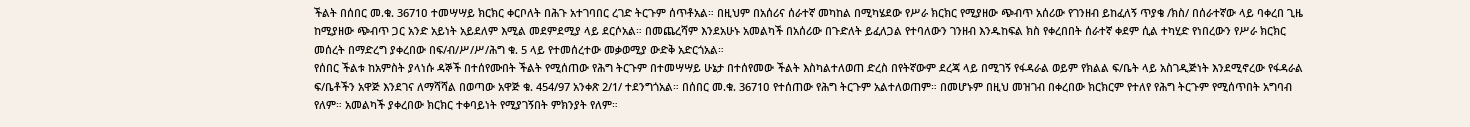ችልት በሰበር መ.ቁ. 3671ዐ ተመሣሣይ ክርክር ቀርቦለት በሕጉ አተገባበር ረገድ ትርጉም ሰጥቶአል። በዚህም በአሰሪና ሰራተኛ መካከል በሚካሄደው የሥራ ክርክር የሚያዘው ጭብጥ አሰሪው የገንዘብ ይከፈለኝ ጥያቄ /ክስ/ በሰራተኛው ላይ ባቀረበ ጊዜ ከሚያዘው ጭብጥ ጋር አንድ አይነት አይደለም እሚል መደምደሚያ ላይ ደርሶአል። በመጨረሻም እንደአሁኑ አመልካች በአሰሪው በጉድለት ይፈለጋል የተባለውን ገንዘብ እንዱከፍል ክስ የቀረበበት ሰራተኛ ቀደም ሲል ተካሂድ የነበረውን የሥራ ክርክር መሰረት በማድረግ ያቀረበው በፍ/ብ/ሥ/ሥ/ሕግ ቁ. 5 ላይ የተመሰረተው መቃወሚያ ውድቅ አድርጎአል።
የሰበር ችልቱ ከአምስት ያላነሱ ዳኞች በተሰየሙበት ችልት የሚሰጠው የሕግ ትርጉም በተመሣሣይ ሁኔታ በተሰየመው ችልት እስካልተለወጠ ድረስ በየትኛውም ደረጃ ላይ በሚገኝ የፋዳራል ወይም የክልል ፍ/ቤት ላይ አስገዲጅነት እንደሚኖረው የፋዳራል ፍ/ቤቶችን አዋጅ እንደገና ለማሻሻል በወጣው አዋጅ ቁ. 454/97 አንቀጽ 2/1/ ተደንግጎአል። በሰበር መ.ቁ. 3671ዐ የተሰጠው የሕግ ትርጉም አልተለወጠም። በመሆኑም በዚህ መዝገብ በቀረበው ክርክርም የተለየ የሕግ ትርጉም የሚሰጥበት አግባብ የለም። አመልካች ያቀረበው ክርክር ተቀባይነት የሚያገኝበት ምክንያት የለም።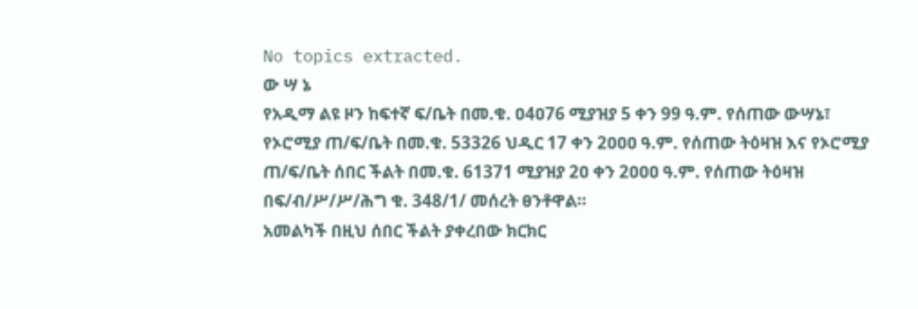No topics extracted.
ው ሣ ኔ
የአዲማ ልዩ ዞን ከፍተኛ ፍ/ቤት በመ.ቁ. ዐ4ዐ76 ሚያዝያ 5 ቀን 99 ዓ.ም. የሰጠው ውሣኔ፣ የኦሮሚያ ጠ/ፍ/ቤት በመ.ቁ. 53326 ህዲር 17 ቀን 2ዐዐዐ ዓ.ም. የሰጠው ትዕዛዝ እና የኦሮሚያ ጠ/ፍ/ቤት ሰበር ችልት በመ.ቁ. 61371 ሚያዝያ 2ዐ ቀን 2ዐዐዐ ዓ.ም. የሰጠው ትዕዛዝ በፍ/ብ/ሥ/ሥ/ሕግ ቁ. 348/1/ መሰረት ፀንቶዋል።
አመልካች በዚህ ሰበር ችልት ያቀረበው ክርክር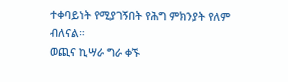ተቀባይነት የሚያገኝበት የሕግ ምክንያት የለም ብለናል።
ወጪና ኪሣራ ግራ ቀኙ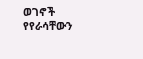ወገኖች የየራሳቸውን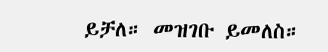ይቻለ። መዝገቡ ይመለስ።